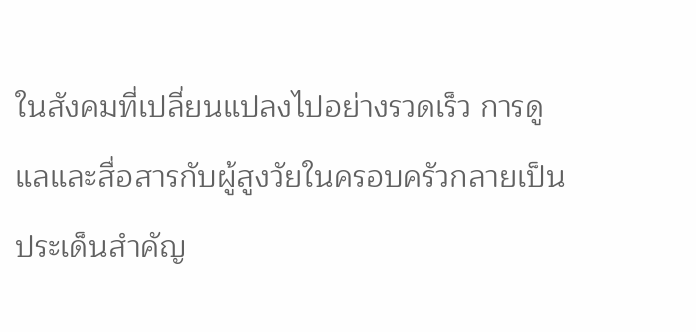ในสังคมที่เปลี่ยนแปลงไปอย่างรวดเร็ว การดูแลและสื่อสารกับผู้สูงวัยในครอบครัวกลายเป็นประเด็นสำคัญ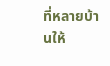ที่หลายบ้านให้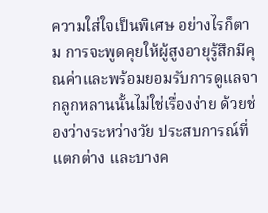ความใส่ใจเป็นพิเศษ อย่างไรก็ตาม การจะพูดคุยให้ผู้สูงอายุรู้สึกมีคุณค่าและพร้อมยอมรับการดูแลจากลูกหลานนั้นไม่ใช่เรื่องง่าย ด้วยช่องว่างระหว่างวัย ประสบการณ์ที่แตกต่าง และบางค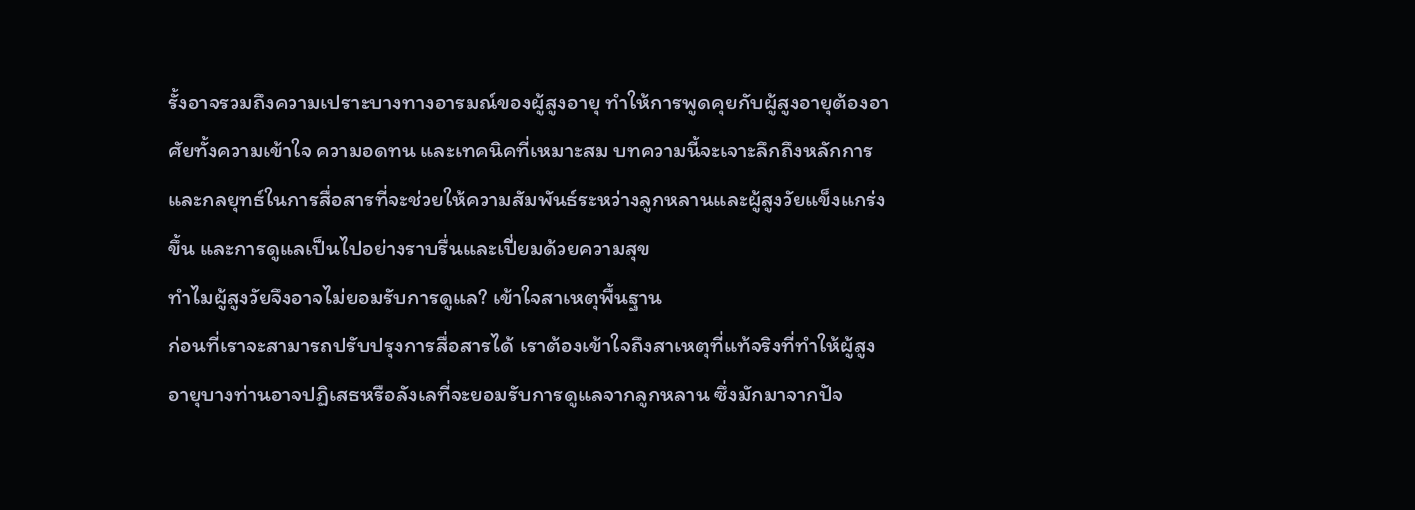รั้งอาจรวมถึงความเปราะบางทางอารมณ์ของผู้สูงอายุ ทำให้การพูดคุยกับผู้สูงอายุต้องอาศัยทั้งความเข้าใจ ความอดทน และเทคนิคที่เหมาะสม บทความนี้จะเจาะลึกถึงหลักการและกลยุทธ์ในการสื่อสารที่จะช่วยให้ความสัมพันธ์ระหว่างลูกหลานและผู้สูงวัยแข็งแกร่งขึ้น และการดูแลเป็นไปอย่างราบรื่นและเปี่ยมด้วยความสุข
ทำไมผู้สูงวัยจึงอาจไม่ยอมรับการดูแล? เข้าใจสาเหตุพื้นฐาน
ก่อนที่เราจะสามารถปรับปรุงการสื่อสารได้ เราต้องเข้าใจถึงสาเหตุที่แท้จริงที่ทำให้ผู้สูงอายุบางท่านอาจปฏิเสธหรือลังเลที่จะยอมรับการดูแลจากลูกหลาน ซึ่งมักมาจากปัจ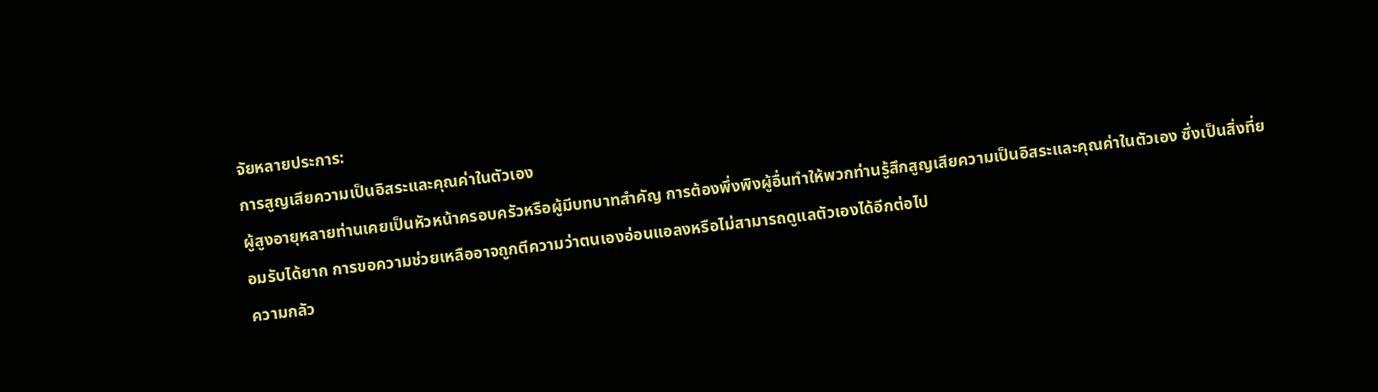จัยหลายประการ:
การสูญเสียความเป็นอิสระและคุณค่าในตัวเอง
ผู้สูงอายุหลายท่านเคยเป็นหัวหน้าครอบครัวหรือผู้มีบทบาทสำคัญ การต้องพึ่งพิงผู้อื่นทำให้พวกท่านรู้สึกสูญเสียความเป็นอิสระและคุณค่าในตัวเอง ซึ่งเป็นสิ่งที่ยอมรับได้ยาก การขอความช่วยเหลืออาจถูกตีความว่าตนเองอ่อนแอลงหรือไม่สามารถดูแลตัวเองได้อีกต่อไป
ความกลัว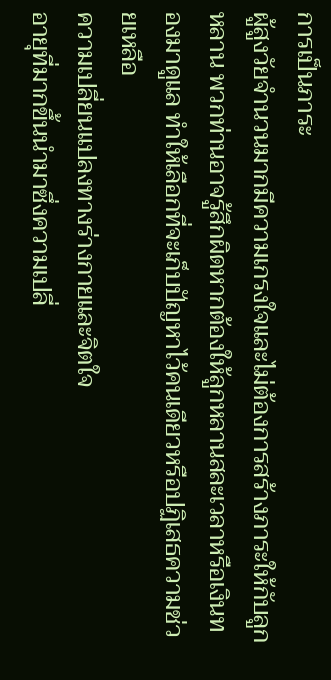การเป็นภาระ
ผู้สูงวัยจำนวนมากมีความเกรงใจและไม่ต้องการสร้างภาระให้กับลูกหลาน พวกท่านอาจรู้สึกผิดหากต้องให้ลูกหลานสละเวลาหรือเงินทองมาดูแล ทำให้เลือกที่จะเก็บปัญหาไว้คนเดียวหรือปฏิเสธความช่วยเหลือ
ความเปลี่ยนแปลงทางร่างกายและจิตใจ
อายุที่มากขึ้นนำมาซึ่งความเปลี่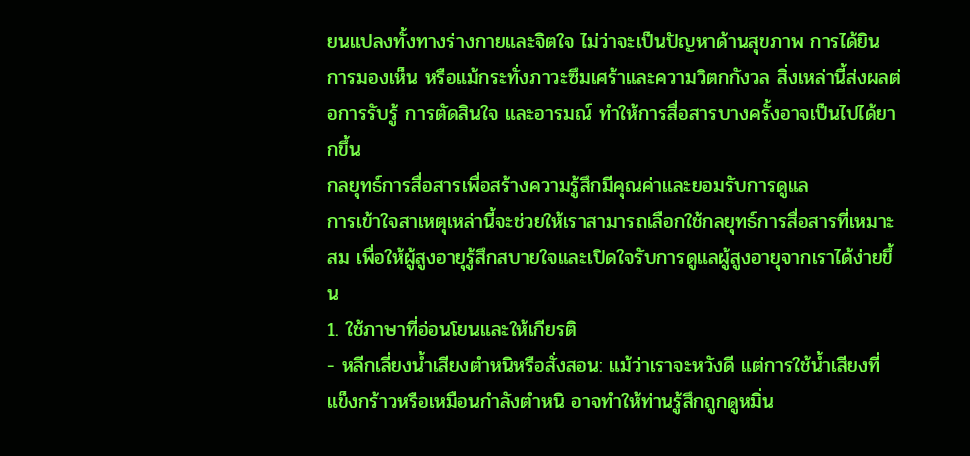ยนแปลงทั้งทางร่างกายและจิตใจ ไม่ว่าจะเป็นปัญหาด้านสุขภาพ การได้ยิน การมองเห็น หรือแม้กระทั่งภาวะซึมเศร้าและความวิตกกังวล สิ่งเหล่านี้ส่งผลต่อการรับรู้ การตัดสินใจ และอารมณ์ ทำให้การสื่อสารบางครั้งอาจเป็นไปได้ยากขึ้น
กลยุทธ์การสื่อสารเพื่อสร้างความรู้สึกมีคุณค่าและยอมรับการดูแล
การเข้าใจสาเหตุเหล่านี้จะช่วยให้เราสามารถเลือกใช้กลยุทธ์การสื่อสารที่เหมาะสม เพื่อให้ผู้สูงอายุรู้สึกสบายใจและเปิดใจรับการดูแลผู้สูงอายุจากเราได้ง่ายขึ้น
1. ใช้ภาษาที่อ่อนโยนและให้เกียรติ
- หลีกเลี่ยงน้ำเสียงตำหนิหรือสั่งสอน: แม้ว่าเราจะหวังดี แต่การใช้น้ำเสียงที่แข็งกร้าวหรือเหมือนกำลังตำหนิ อาจทำให้ท่านรู้สึกถูกดูหมิ่น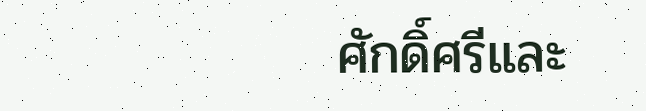ศักดิ์ศรีและ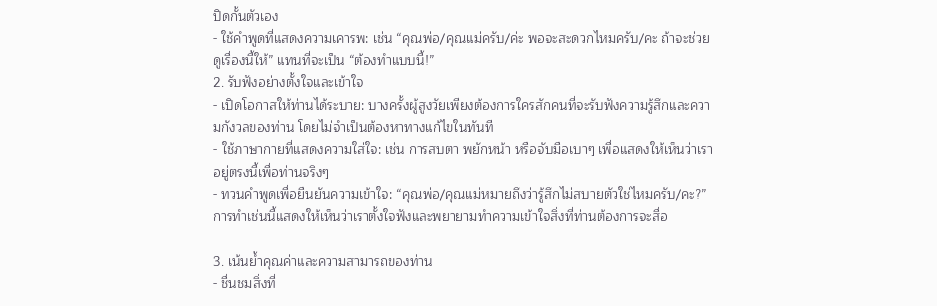ปิดกั้นตัวเอง
- ใช้คำพูดที่แสดงความเคารพ: เช่น “คุณพ่อ/คุณแม่ครับ/ค่ะ พอจะสะดวกไหมครับ/คะ ถ้าจะช่วยดูเรื่องนี้ให้” แทนที่จะเป็น “ต้องทำแบบนี้!”
2. รับฟังอย่างตั้งใจและเข้าใจ
- เปิดโอกาสให้ท่านได้ระบาย: บางครั้งผู้สูงวัยเพียงต้องการใครสักคนที่จะรับฟังความรู้สึกและความกังวลของท่าน โดยไม่จำเป็นต้องหาทางแก้ไขในทันที
- ใช้ภาษากายที่แสดงความใส่ใจ: เช่น การสบตา พยักหน้า หรือจับมือเบาๆ เพื่อแสดงให้เห็นว่าเราอยู่ตรงนี้เพื่อท่านจริงๆ
- ทวนคำพูดเพื่อยืนยันความเข้าใจ: “คุณพ่อ/คุณแม่หมายถึงว่ารู้สึกไม่สบายตัวใช่ไหมครับ/คะ?” การทำเช่นนี้แสดงให้เห็นว่าเราตั้งใจฟังและพยายามทำความเข้าใจสิ่งที่ท่านต้องการจะสื่อ

3. เน้นย้ำคุณค่าและความสามารถของท่าน
- ชื่นชมสิ่งที่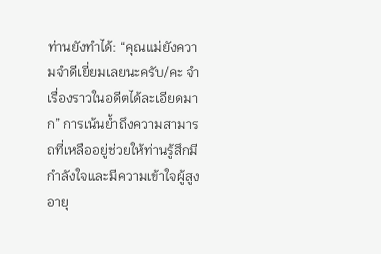ท่านยังทำได้: “คุณแม่ยังความจำดีเยี่ยมเลยนะครับ/คะ จำเรื่องราวในอดีตได้ละเอียดมาก” การเน้นย้ำถึงความสามารถที่เหลืออยู่ช่วยให้ท่านรู้สึกมีกำลังใจและมีความเข้าใจผู้สูงอายุ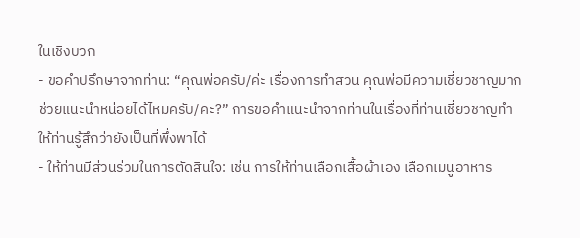ในเชิงบวก
- ขอคำปรึกษาจากท่าน: “คุณพ่อครับ/ค่ะ เรื่องการทำสวน คุณพ่อมีความเชี่ยวชาญมาก ช่วยแนะนำหน่อยได้ไหมครับ/คะ?” การขอคำแนะนำจากท่านในเรื่องที่ท่านเชี่ยวชาญทำให้ท่านรู้สึกว่ายังเป็นที่พึ่งพาได้
- ให้ท่านมีส่วนร่วมในการตัดสินใจ: เช่น การให้ท่านเลือกเสื้อผ้าเอง เลือกเมนูอาหาร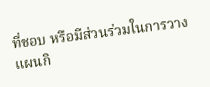ที่ชอบ หรือมีส่วนร่วมในการวางแผนกิ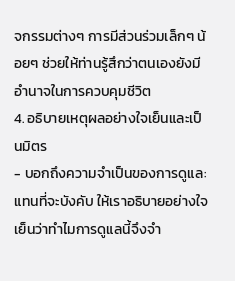จกรรมต่างๆ การมีส่วนร่วมเล็กๆ น้อยๆ ช่วยให้ท่านรู้สึกว่าตนเองยังมีอำนาจในการควบคุมชีวิต
4. อธิบายเหตุผลอย่างใจเย็นและเป็นมิตร
- บอกถึงความจำเป็นของการดูแล: แทนที่จะบังคับ ให้เราอธิบายอย่างใจเย็นว่าทำไมการดูแลนี้จึงจำ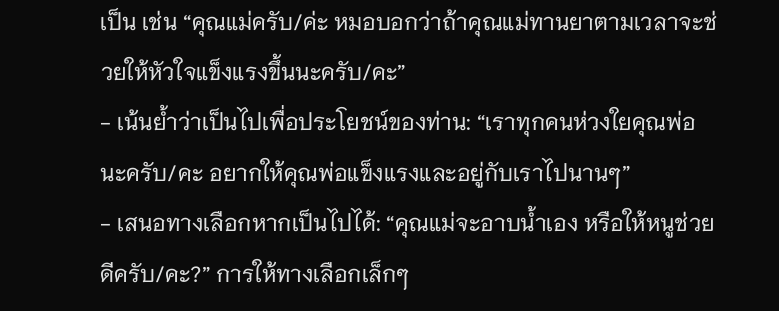เป็น เช่น “คุณแม่ครับ/ค่ะ หมอบอกว่าถ้าคุณแม่ทานยาตามเวลาจะช่วยให้หัวใจแข็งแรงขึ้นนะครับ/คะ”
- เน้นย้ำว่าเป็นไปเพื่อประโยชน์ของท่าน: “เราทุกคนห่วงใยคุณพ่อนะครับ/คะ อยากให้คุณพ่อแข็งแรงและอยู่กับเราไปนานๆ”
- เสนอทางเลือกหากเป็นไปได้: “คุณแม่จะอาบน้ำเอง หรือให้หนูช่วยดีครับ/คะ?” การให้ทางเลือกเล็กๆ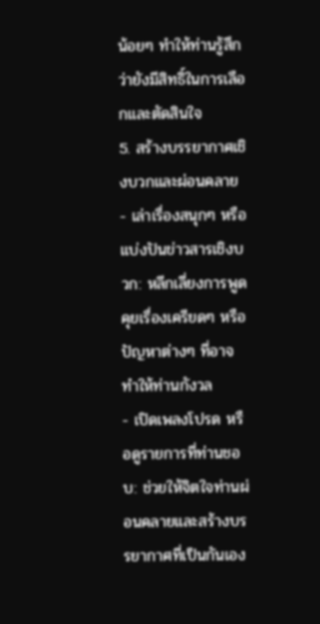น้อยๆ ทำให้ท่านรู้สึกว่ายังมีสิทธิ์ในการเลือกและตัดสินใจ
5. สร้างบรรยากาศเชิงบวกและผ่อนคลาย
- เล่าเรื่องสนุกๆ หรือแบ่งปันข่าวสารเชิงบวก: หลีกเลี่ยงการพูดคุยเรื่องเครียดๆ หรือปัญหาต่างๆ ที่อาจทำให้ท่านกังวล
- เปิดเพลงโปรด หรือดูรายการที่ท่านชอบ: ช่วยให้จิตใจท่านผ่อนคลายและสร้างบรรยากาศที่เป็นกันเอง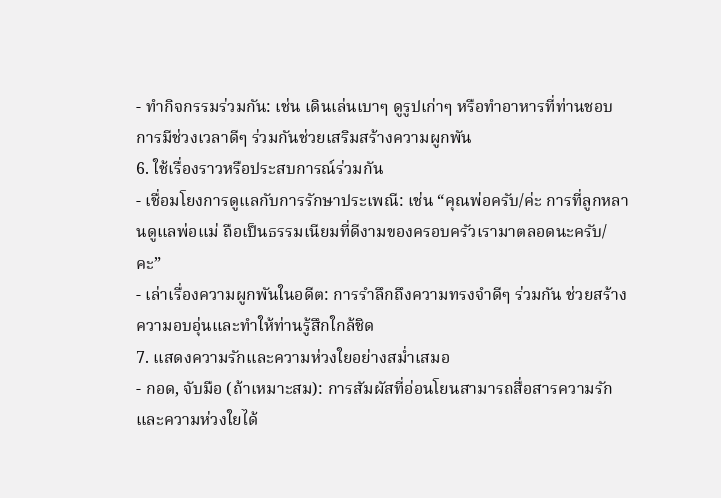- ทำกิจกรรมร่วมกัน: เช่น เดินเล่นเบาๆ ดูรูปเก่าๆ หรือทำอาหารที่ท่านชอบ การมีช่วงเวลาดีๆ ร่วมกันช่วยเสริมสร้างความผูกพัน
6. ใช้เรื่องราวหรือประสบการณ์ร่วมกัน
- เชื่อมโยงการดูแลกับการรักษาประเพณี: เช่น “คุณพ่อครับ/ค่ะ การที่ลูกหลานดูแลพ่อแม่ ถือเป็นธรรมเนียมที่ดีงามของครอบครัวเรามาตลอดนะครับ/คะ”
- เล่าเรื่องความผูกพันในอดีต: การรำลึกถึงความทรงจำดีๆ ร่วมกัน ช่วยสร้างความอบอุ่นและทำให้ท่านรู้สึกใกล้ชิด
7. แสดงความรักและความห่วงใยอย่างสม่ำเสมอ
- กอด, จับมือ (ถ้าเหมาะสม): การสัมผัสที่อ่อนโยนสามารถสื่อสารความรักและความห่วงใยได้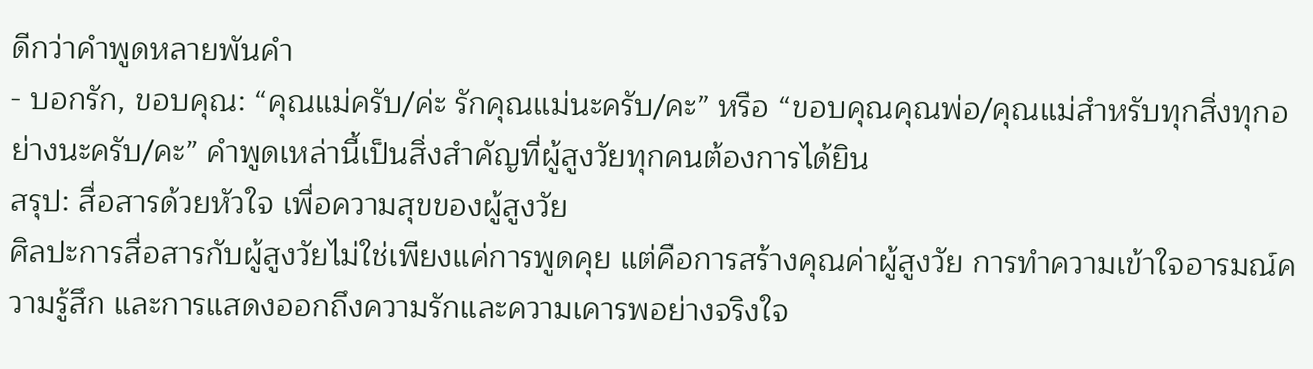ดีกว่าคำพูดหลายพันคำ
- บอกรัก, ขอบคุณ: “คุณแม่ครับ/ค่ะ รักคุณแม่นะครับ/คะ” หรือ “ขอบคุณคุณพ่อ/คุณแม่สำหรับทุกสิ่งทุกอย่างนะครับ/คะ” คำพูดเหล่านี้เป็นสิ่งสำคัญที่ผู้สูงวัยทุกคนต้องการได้ยิน
สรุป: สื่อสารด้วยหัวใจ เพื่อความสุขของผู้สูงวัย
ศิลปะการสื่อสารกับผู้สูงวัยไม่ใช่เพียงแค่การพูดคุย แต่คือการสร้างคุณค่าผู้สูงวัย การทำความเข้าใจอารมณ์ความรู้สึก และการแสดงออกถึงความรักและความเคารพอย่างจริงใจ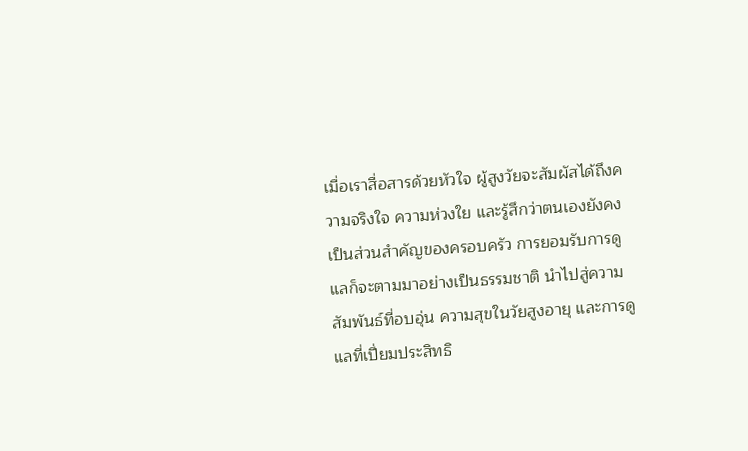เมื่อเราสื่อสารด้วยหัวใจ ผู้สูงวัยจะสัมผัสได้ถึงความจริงใจ ความห่วงใย และรู้สึกว่าตนเองยังคงเป็นส่วนสำคัญของครอบครัว การยอมรับการดูแลก็จะตามมาอย่างเป็นธรรมชาติ นำไปสู่ความสัมพันธ์ที่อบอุ่น ความสุขในวัยสูงอายุ และการดูแลที่เปี่ยมประสิทธิ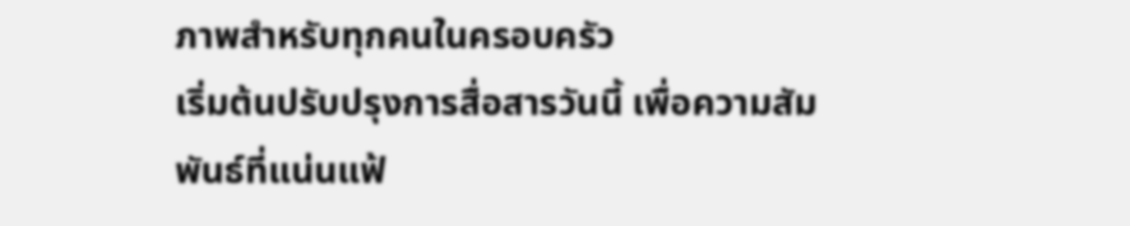ภาพสำหรับทุกคนในครอบครัว
เริ่มต้นปรับปรุงการสื่อสารวันนี้ เพื่อความสัมพันธ์ที่แน่นแฟ้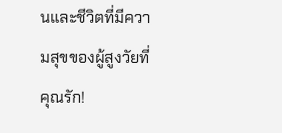นและชีวิตที่มีความสุขของผู้สูงวัยที่คุณรัก!